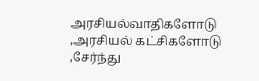அரசியல்வாதிகளோடு ,அரசியல் கட்சிகளோடு ,சேர்ந்து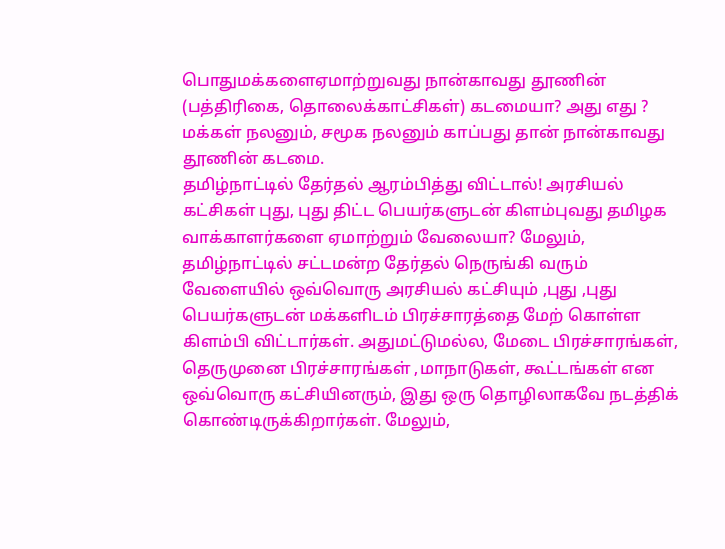பொதுமக்களைஏமாற்றுவது நான்காவது தூணின் (பத்திரிகை, தொலைக்காட்சிகள்) கடமையா? அது எது ? மக்கள் நலனும், சமூக நலனும் காப்பது தான் நான்காவது தூணின் கடமை.
தமிழ்நாட்டில் தேர்தல் ஆரம்பித்து விட்டால்! அரசியல் கட்சிகள் புது, புது திட்ட பெயர்களுடன் கிளம்புவது தமிழக வாக்காளர்களை ஏமாற்றும் வேலையா? மேலும், தமிழ்நாட்டில் சட்டமன்ற தேர்தல் நெருங்கி வரும் வேளையில் ஒவ்வொரு அரசியல் கட்சியும் ,புது ,புது பெயர்களுடன் மக்களிடம் பிரச்சாரத்தை மேற் கொள்ள கிளம்பி விட்டார்கள். அதுமட்டுமல்ல, மேடை பிரச்சாரங்கள், தெருமுனை பிரச்சாரங்கள் ,மாநாடுகள், கூட்டங்கள் என ஒவ்வொரு கட்சியினரும், இது ஒரு தொழிலாகவே நடத்திக் கொண்டிருக்கிறார்கள். மேலும்,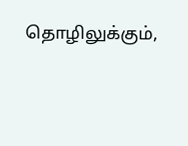தொழிலுக்கும்,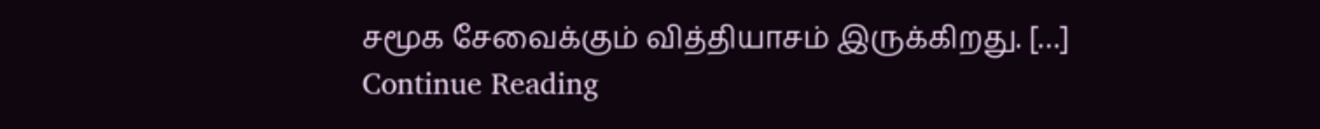சமூக சேவைக்கும் வித்தியாசம் இருக்கிறது. […]
Continue Reading